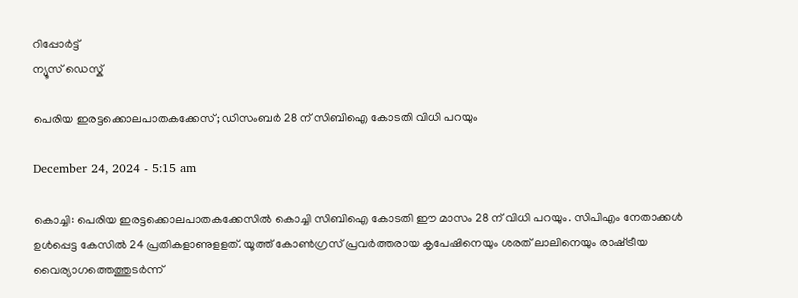റിപ്പോര്‍ട്ട്
ന്യൂസ് ഡെസ്ക്

പെരിയ ഇരട്ടക്കൊലപാതകക്കേസ്; ഡിസംബർ 28 ന് സിബിഐ കോടതി വിധി പറയും

December 24, 2024 - 5:15 am

കൊച്ചി: പെരിയ ഇരട്ടക്കൊലപാതകക്കേസില്‍ കൊച്ചി സിബിഐ കോടതി ഈ മാസം 28 ന് വിധി പറയും. സിപിഎം നേതാക്കള്‍ ഉള്‍പ്പെട്ട കേസില്‍ 24 പ്രതികളാണുളളത്. യൂത്ത് കോണ്‍ഗ്രസ് പ്രവര്‍ത്തരായ കൃപേഷിനെയും ശരത് ലാലിനെയും രാഷ്‌ട്രീയ വൈര്യാഗത്തെത്തുടര്‍ന്ന്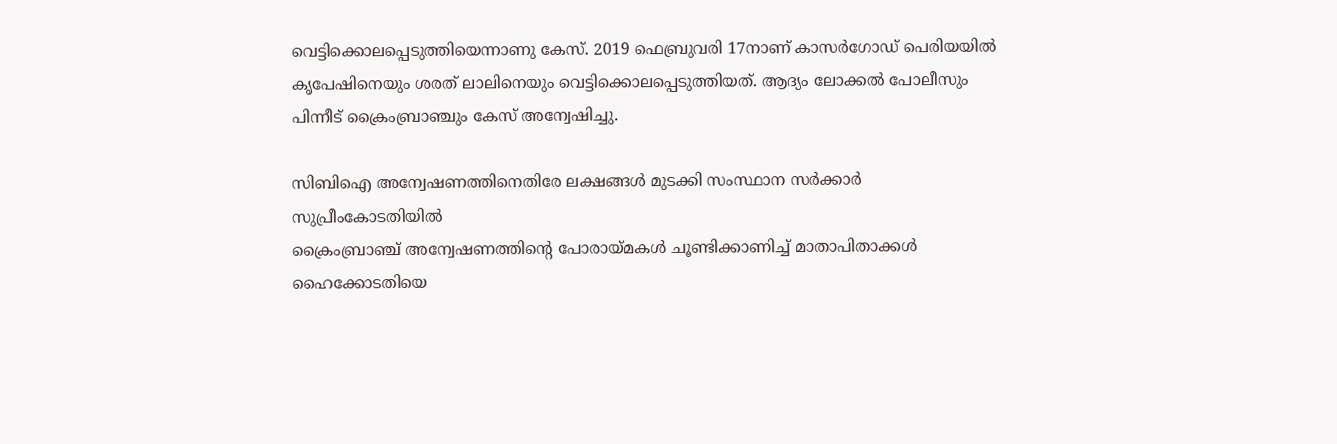വെട്ടിക്കൊലപ്പെടുത്തിയെന്നാണു കേസ്. 2019 ഫെബ്രുവരി 17നാണ് കാസര്‍ഗോഡ് പെരിയയില്‍ കൃപേഷിനെയും ശരത് ലാലിനെയും വെട്ടിക്കൊലപ്പെടുത്തിയത്. ആദ്യം ലോക്കല്‍ പോലീസും പിന്നീട് ക്രൈംബ്രാഞ്ചും കേസ് അന്വേഷിച്ചു.

സിബിഐ അന്വേഷണത്തിനെതിരേ ലക്ഷങ്ങള്‍ മുടക്കി സംസ്ഥാന സര്‍ക്കാര്‍ സുപ്രീംകോടതിയില്‍
ക്രൈംബ്രാഞ്ച് അന്വേഷണത്തിന്‍റെ പോരായ്മകള്‍ ചൂണ്ടിക്കാണിച്ച്‌ മാതാപിതാക്കള്‍ ഹൈക്കോടതിയെ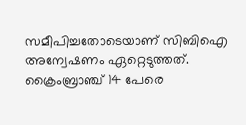സമീപിച്ചതോടെയാണ് സിബിഐ അന്വേഷണം ഏറ്റെടുത്തത്. ക്രൈംബ്രാഞ്ച് 14 പേരെ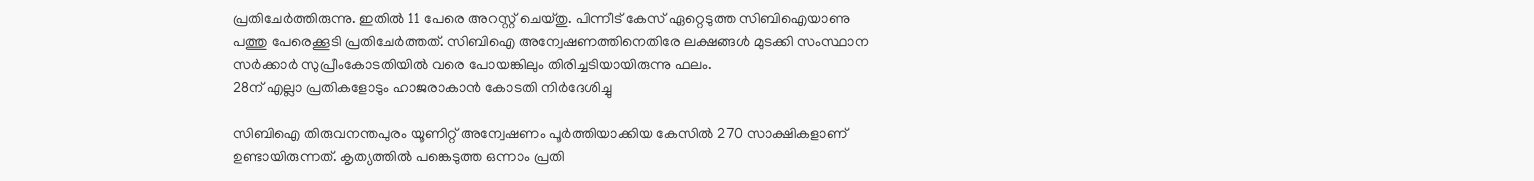പ്രതിചേര്‍ത്തിരുന്നു. ഇതില്‍ 11 പേരെ അറസ്റ്റ് ചെയ്തു. പിന്നീട് കേസ് ഏറ്റെടുത്ത സിബിഐയാണു പത്തു പേരെക്കൂടി പ്രതിചേര്‍ത്തത്. സിബിഐ അന്വേഷണത്തിനെതിരേ ലക്ഷങ്ങള്‍ മുടക്കി സംസ്ഥാന സര്‍ക്കാര്‍ സുപ്രീംകോടതിയില്‍ വരെ പോയങ്കിലും തിരിച്ചടിയായിരുന്നു ഫലം.
28ന് എല്ലാ പ്രതികളോടും ഹാജരാകാന്‍ കോടതി നിര്‍ദേശിച്ചു

സിബിഐ തിരുവനന്തപുരം യൂണിറ്റ് അന്വേഷണം പൂര്‍ത്തിയാക്കിയ കേസില്‍ 270 സാക്ഷികളാണ് ഉണ്ടായിരുന്നത്. കൃത്യത്തില്‍ പങ്കെടുത്ത ഒന്നാം പ്രതി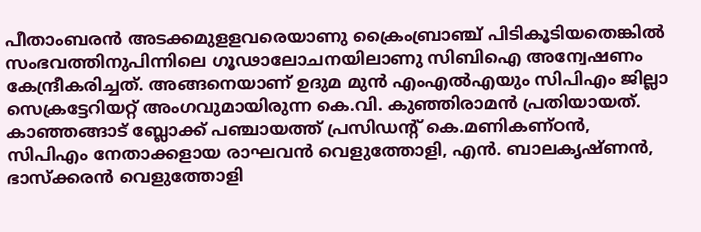പീതാംബരന്‍ അടക്കമുളളവരെയാണു ക്രൈംബ്രാഞ്ച് പിടികൂടിയതെങ്കില്‍ സംഭവത്തിനുപിന്നിലെ ഗൂഢാലോചനയിലാണു സിബിഐ അന്വേഷണം കേന്ദ്രീകരിച്ചത്. അങ്ങനെയാണ് ഉദുമ മുന്‍ എംഎല്‍എയും സിപിഎം ജില്ലാ സെക്രട്ടേറിയറ്റ് അംഗവുമായിരുന്ന കെ.വി. കുഞ്ഞിരാമന്‍ പ്രതിയായത്. കാഞ്ഞങ്ങാട് ബ്ലോക്ക് പഞ്ചായത്ത് പ്രസിഡന്‍റ് കെ.മണികണ്ഠന്‍, സിപിഎം നേതാക്കളായ രാഘവന്‍ വെളുത്തോളി, എന്‍. ബാലകൃഷ്ണന്‍, ഭാസ്‌ക്കരന്‍ വെളുത്തോളി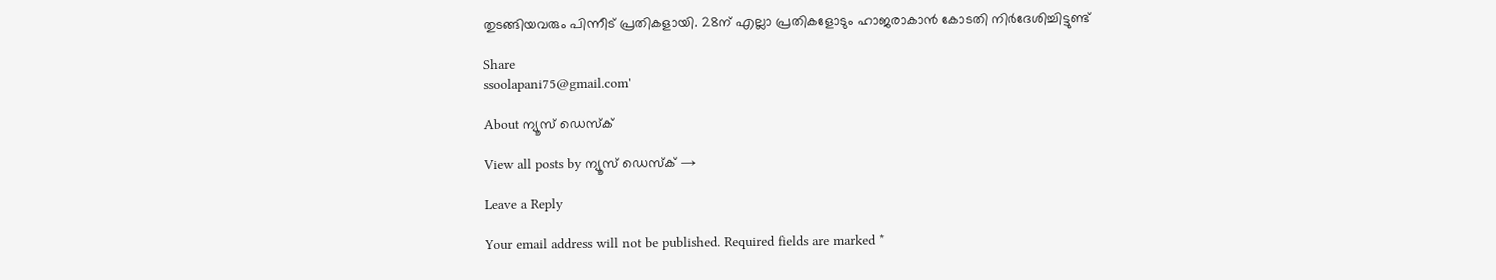തുടങ്ങിയവരും പിന്നീട് പ്രതികളായി. 28ന് എല്ലാ പ്രതികളോടും ഹാജരാകാന്‍ കോടതി നിര്‍ദേശിച്ചിട്ടുണ്ട്

Share
ssoolapani75@gmail.com'

About ന്യൂസ് ഡെസ്ക്

View all posts by ന്യൂസ് ഡെസ്ക് →

Leave a Reply

Your email address will not be published. Required fields are marked *